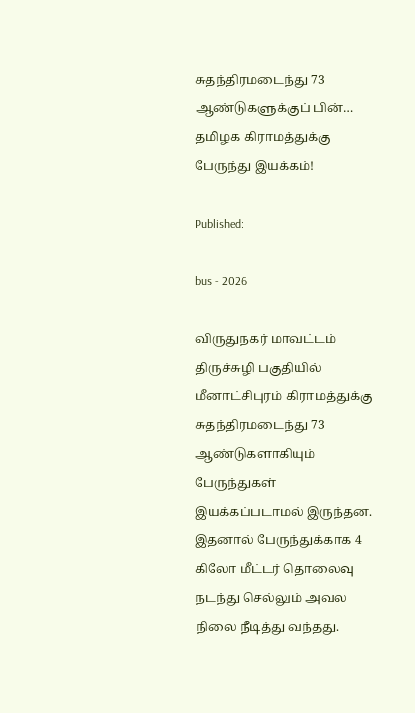சுதந்திரமடைந்து 73 ஆண்டுகளுக்குப் பின்… தமிழக கிராமத்துக்கு பேருந்து இயக்கம்!

Published:

bus - 2026

விருதுநகர் மாவட்டம் திருச்சுழி பகுதியில் மீனாட்சிபுரம் கிராமத்துக்கு சுதந்திரமடைந்து 73 ஆண்டுகளாகியும் பேருந்துகள் இயக்கப்படாமல் இருந்தன. இதனால் பேருந்துக்காக 4 கிலோ மீட்டர் தொலைவு நடந்து செல்லும் அவல நிலை நீடித்து வந்தது.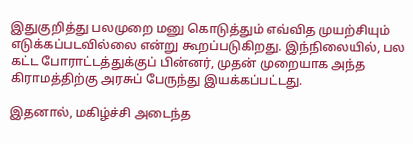இதுகுறித்து பலமுறை மனு கொடுத்தும் எவ்வித முயற்சியும் எடுக்கப்படவில்லை என்று கூறப்படுகிறது. இந்நிலையில், பல கட்ட போராட்டத்துக்குப் பின்னர், முதன் முறையாக அந்த கிராமத்திற்கு அரசுப் பேருந்து இயக்கப்பட்டது.

இதனால், மகிழ்ச்சி அடைந்த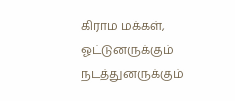கிராம மக்கள், ஓட்டுனருக்கும் நடத்துனருக்கும்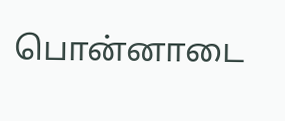பொன்னாடை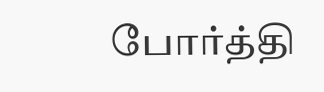போர்த்தி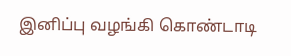இனிப்பு வழங்கி கொண்டாடி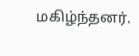மகிழ்ந்தனர்.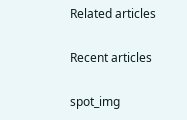Related articles

Recent articles

spot_img